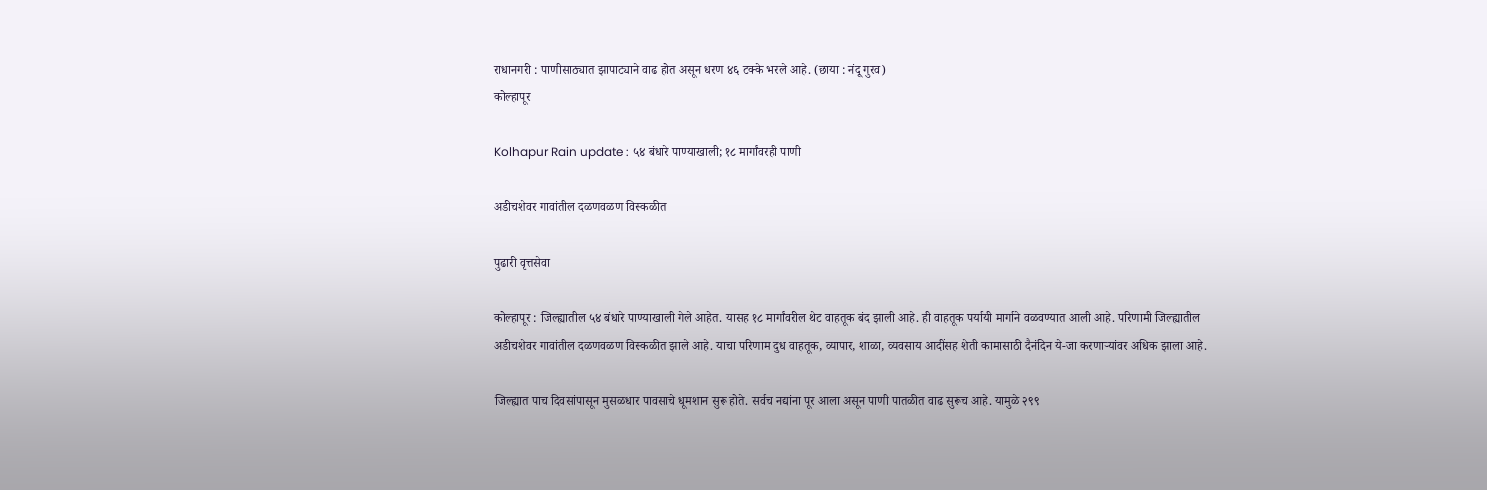राधानगरी : पाणीसाठ्यात झापाट्याने वाढ होत असून धरण ४६ टक्के भरले आहे. (छाया : नंदू गुरव)
कोल्हापूर

Kolhapur Rain update : ५४ बंधारे पाण्याखाली; १८ मार्गांवरही पाणी

अडीचशेवर गावांतील दळणवळण विस्कळीत

पुढारी वृत्तसेवा

कोल्हापूर : जिल्ह्यातील ५४ बंधारे पाण्याखाली गेले आहेत. यासह १८ मार्गांवरील थेट वाहतूक बंद झाली आहे. ही वाहतूक पर्यायी मार्गाने वळवण्यात आली आहे. परिणामी जिल्ह्यातील अडीचशेवर गावांतील दळणवळण विस्कळीत झाले आहे. याचा परिणाम दुध वाहतूक, व्यापार, शाळा, व्यवसाय आदींसह शेती कामासाठी दैनंदिन ये-जा करणाऱ्यांवर अधिक झाला आहे.

जिल्ह्यात पाच दिवसांपासून मुसळधार पावसाचे धूमशान सुरू होते. सर्वच नद्यांना पूर आला असून पाणी पातळीत वाढ सुरूच आहे. यामुळे २९९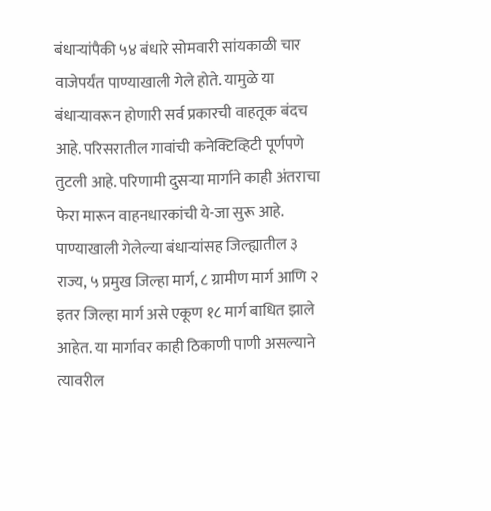बंधाऱ्यांपैकी ५४ बंधारे सोमवारी सांयकाळी चार वाजेपर्यंत पाण्याखाली गेले होते. यामुळे या बंधाऱ्यावरून होणारी सर्व प्रकारची वाहतूक बंदच आहे. परिसरातील गावांची कनेक्टिव्हिटी पूर्णपणे तुटली आहे. परिणामी दुसऱ्या मार्गाने काही अंतराचा फेरा मारून वाहनधारकांची ये-जा सुरू आहे. पाण्याखाली गेलेल्या बंधाऱ्यांसह जिल्ह्यातील ३ राज्य, ५ प्रमुख जिल्हा मार्ग, ८ ग्रामीण मार्ग आणि २ इतर जिल्हा मार्ग असे एकूण १८ मार्ग बाधित झाले आहेत. या मार्गावर काही ठिकाणी पाणी असल्याने त्यावरील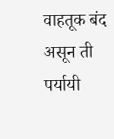वाहतूक बंद असून ती पर्यायी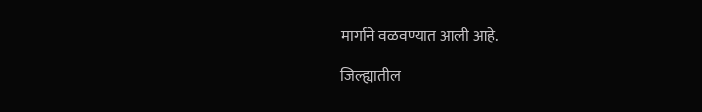मार्गाने वळवण्यात आली आहे.

जिल्ह्यातील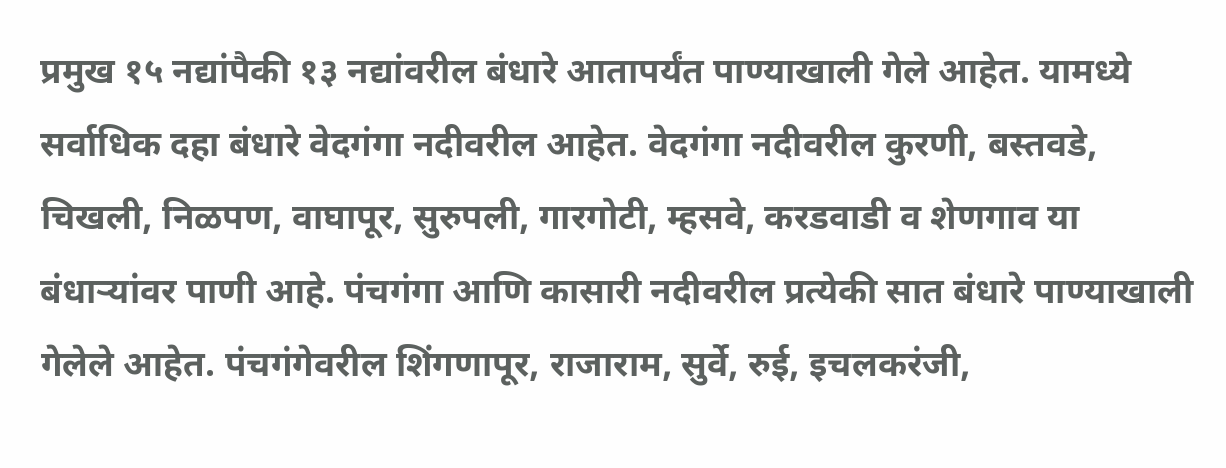प्रमुख १५ नद्यांपैकी १३ नद्यांवरील बंधारे आतापर्यंत पाण्याखाली गेले आहेत. यामध्ये सर्वाधिक दहा बंधारे वेदगंगा नदीवरील आहेत. वेदगंगा नदीवरील कुरणी, बस्तवडे, चिखली, निळपण, वाघापूर, सुरुपली, गारगोटी, म्हसवे, करडवाडी व शेणगाव या बंधाऱ्यांवर पाणी आहे. पंचगंगा आणि कासारी नदीवरील प्रत्येकी सात बंधारे पाण्याखाली गेलेले आहेत. पंचगंगेवरील शिंगणापूर, राजाराम, सुर्वे, रुई, इचलकरंजी,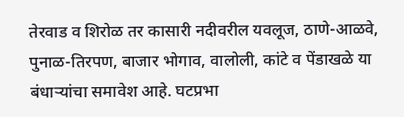तेरवाड व शिरोळ तर कासारी नदीवरील यवलूज, ठाणे-आळवे, पुनाळ-तिरपण, बाजार भोगाव, वालोली, कांटे व पेंडाखळे या बंधाऱ्यांचा समावेश आहे. घटप्रभा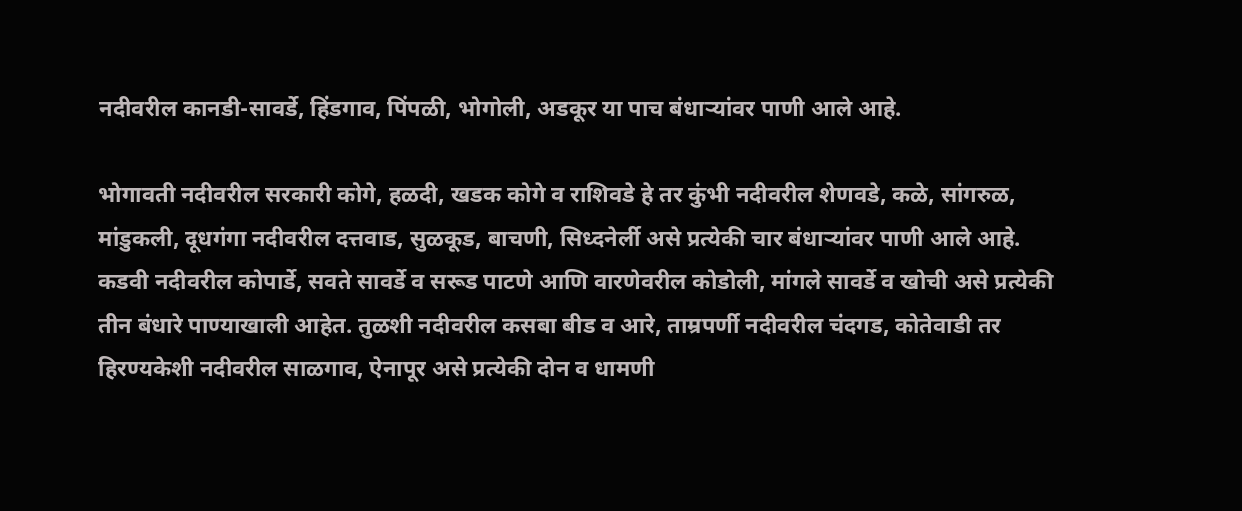नदीवरील कानडी-सावर्डे, हिंडगाव, पिंपळी, भोगोली, अडकूर या पाच बंधाऱ्यांवर पाणी आले आहे.

भोगावती नदीवरील सरकारी कोगे, हळदी, खडक कोगे व राशिवडे हे तर कुंभी नदीवरील शेणवडे, कळे, सांगरुळ, मांडुकली, दूधगंगा नदीवरील दत्तवाड, सुळकूड, बाचणी, सिध्दनेर्ली असे प्रत्येकी चार बंधाऱ्यांवर पाणी आले आहे. कडवी नदीवरील कोपार्डे, सवते सावर्डे व सरूड पाटणे आणि वारणेवरील कोडोली, मांगले सावर्डे व खोची असे प्रत्येकी तीन बंधारे पाण्याखाली आहेत. तुळशी नदीवरील कसबा बीड व आरे, ताम्रपर्णी नदीवरील चंदगड, कोतेवाडी तर हिरण्यकेशी नदीवरील साळगाव, ऐनापूर असे प्रत्येकी दोन व धामणी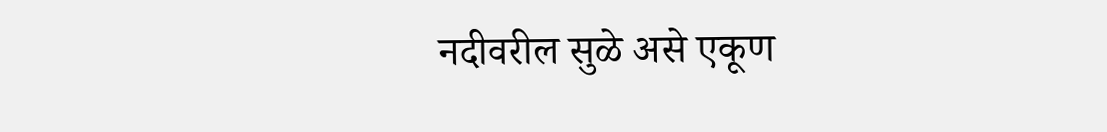नदीवरील सुळे असे एकूण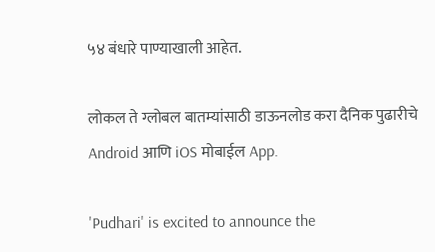५४ बंधारे पाण्याखाली आहेत.

लोकल ते ग्लोबल बातम्यांसाठी डाऊनलोड करा दैनिक पुढारीचे Android आणि iOS मोबाईल App.

'Pudhari' is excited to announce the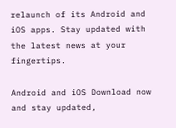relaunch of its Android and iOS apps. Stay updated with the latest news at your fingertips.

Android and iOS Download now and stay updated,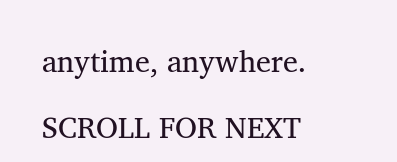anytime, anywhere.

SCROLL FOR NEXT